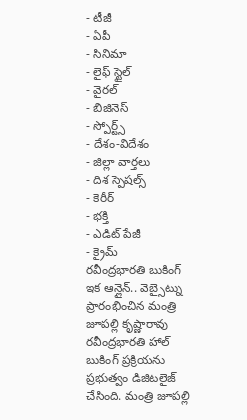- టీజీ
- ఏపీ
- సినిమా
- లైఫ్ స్టైల్
- వైరల్
- బిజినెస్
- స్పోర్ట్స్
- దేశం-విదేశం
- జిల్లా వార్తలు
- దిశ స్పెషల్స్
- కెరీర్
- భక్తి
- ఎడిట్ పేజీ
- క్రైమ్
రవీంద్రభారతి బుకింగ్ ఇక ఆన్లైన్.. వెబ్సైట్ను ప్రారంభించిన మంత్రి జూపల్లి కృష్ణారావు
రవీంద్రభారతి హాల్ బుకింగ్ ప్రక్రియను ప్రభుత్వం డిజిటలైజ్ చేసింది. మంత్రి జూపల్లి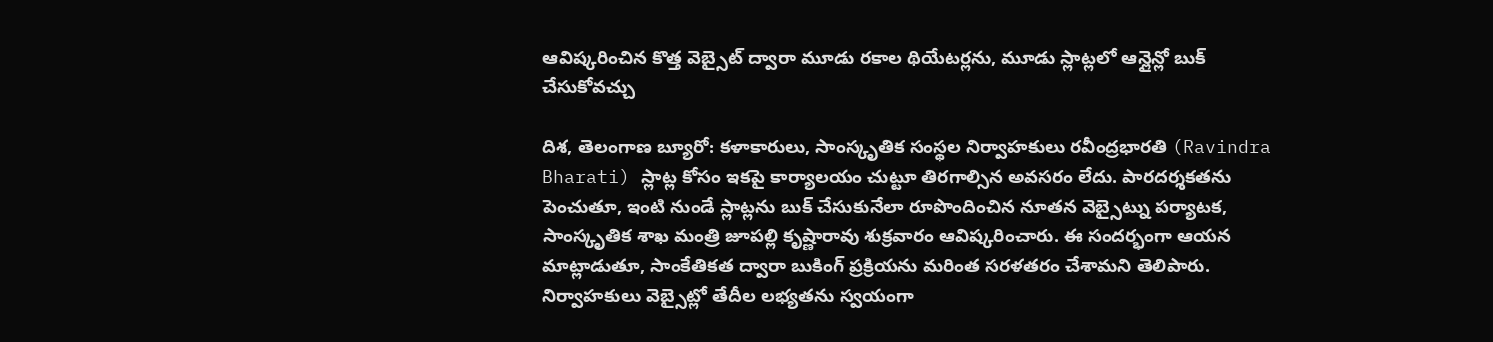ఆవిష్కరించిన కొత్త వెబ్సైట్ ద్వారా మూడు రకాల థియేటర్లను, మూడు స్లాట్లలో ఆన్లైన్లో బుక్ చేసుకోవచ్చు

దిశ, తెలంగాణ బ్యూరో: కళాకారులు, సాంస్కృతిక సంస్థల నిర్వాహకులు రవీంద్రభారతి (Ravindra Bharati) స్లాట్ల కోసం ఇకపై కార్యాలయం చుట్టూ తిరగాల్సిన అవసరం లేదు. పారదర్శకతను పెంచుతూ, ఇంటి నుండే స్లాట్లను బుక్ చేసుకునేలా రూపొందించిన నూతన వెబ్సైట్ను పర్యాటక, సాంస్కృతిక శాఖ మంత్రి జూపల్లి కృష్ణారావు శుక్రవారం ఆవిష్కరించారు. ఈ సందర్భంగా ఆయన మాట్లాడుతూ, సాంకేతికత ద్వారా బుకింగ్ ప్రక్రియను మరింత సరళతరం చేశామని తెలిపారు. నిర్వాహకులు వెబ్సైట్లో తేదీల లభ్యతను స్వయంగా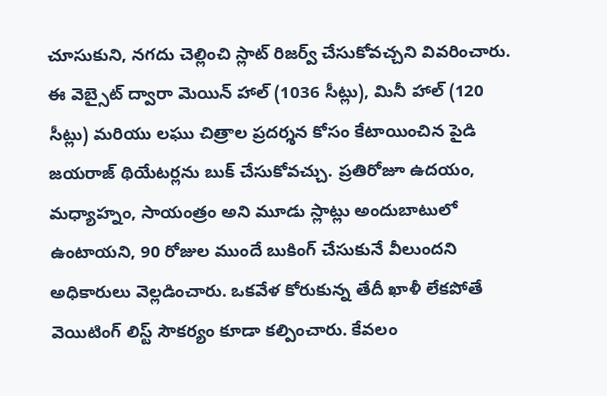చూసుకుని, నగదు చెల్లించి స్లాట్ రిజర్వ్ చేసుకోవచ్చని వివరించారు.
ఈ వెబ్సైట్ ద్వారా మెయిన్ హాల్ (1036 సీట్లు), మినీ హాల్ (120 సీట్లు) మరియు లఘు చిత్రాల ప్రదర్శన కోసం కేటాయించిన పైడి జయరాజ్ థియేటర్లను బుక్ చేసుకోవచ్చు. ప్రతిరోజూ ఉదయం, మధ్యాహ్నం, సాయంత్రం అని మూడు స్లాట్లు అందుబాటులో ఉంటాయని, 90 రోజుల ముందే బుకింగ్ చేసుకునే వీలుందని అధికారులు వెల్లడించారు. ఒకవేళ కోరుకున్న తేదీ ఖాళీ లేకపోతే వెయిటింగ్ లిస్ట్ సౌకర్యం కూడా కల్పించారు. కేవలం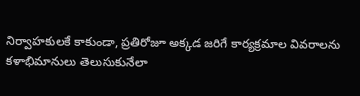నిర్వాహకులకే కాకుండా, ప్రతిరోజూ అక్కడ జరిగే కార్యక్రమాల వివరాలను కళాభిమానులు తెలుసుకునేలా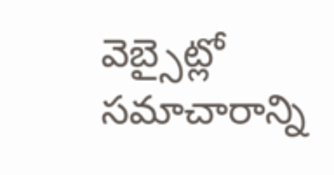వెబ్సైట్లో సమాచారాన్ని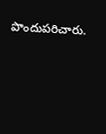పొందుపరిచారు.